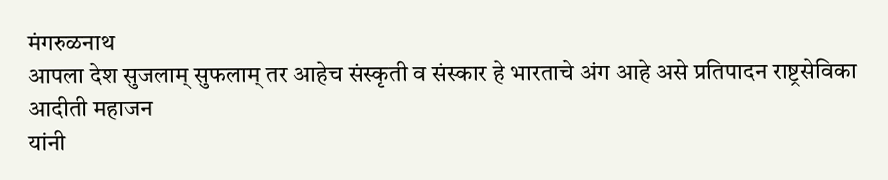मंगरुळनाथ
आपला देश सुजलाम् सुफलाम् तर आहेच संस्कृती व संस्कार हे भारताचे अंग आहे असे प्रतिपादन राष्ट्रसेविका आदीती महाजन
यांनी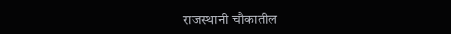राजस्थानी चौकातील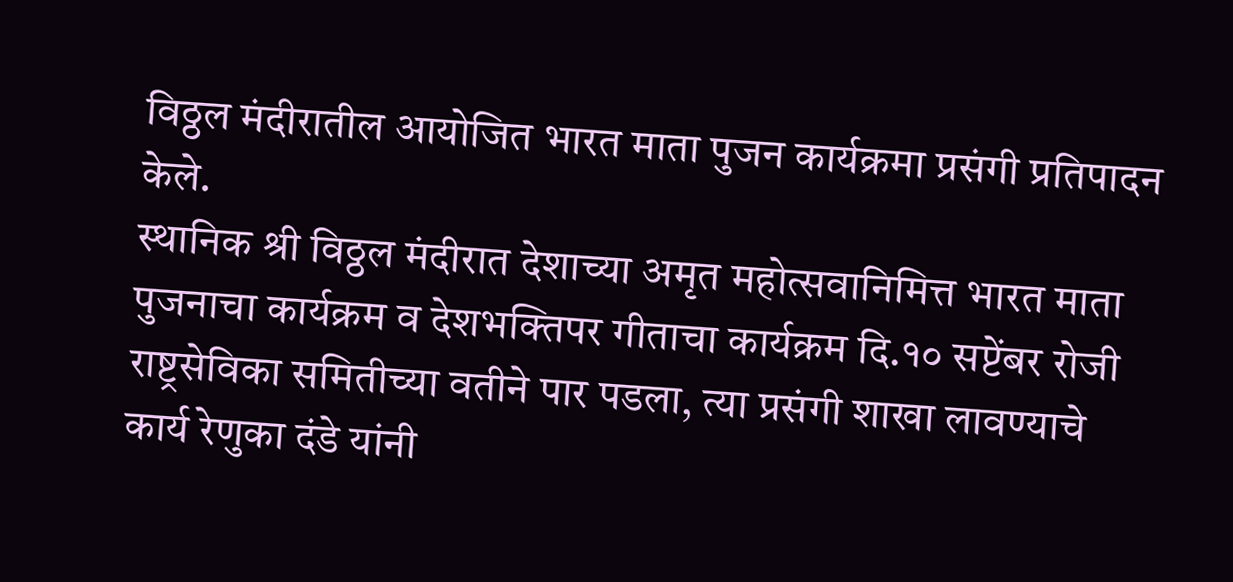विठ्ठल मंदीरातील आयोजित भारत माता पुजन कार्यक्रमा प्रसंगी प्रतिपादन केले.
स्थानिक श्री विठ्ठल मंदीरात देशाच्या अमृत महोत्सवानिमित्त भारत माता पुजनाचा कार्यक्रम व देशभक्तिपर गीताचा कार्यक्रम दि.१० सप्टेंबर रोजी राष्ट्रसेविका समितीच्या वतीने पार पडला, त्या प्रसंगी शाखा लावण्याचे कार्य रेणुका दंडे यांनी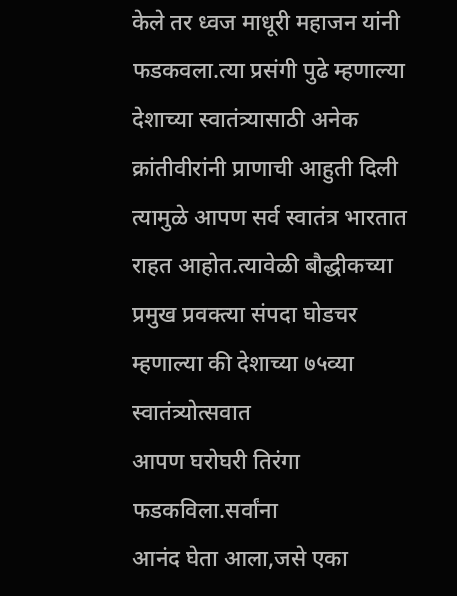केले तर ध्वज माधूरी महाजन यांनी फडकवला.त्या प्रसंगी पुढे म्हणाल्या देशाच्या स्वातंत्र्यासाठी अनेक
क्रांतीवीरांनी प्राणाची आहुती दिली त्यामुळे आपण सर्व स्वातंत्र भारतात राहत आहोत.त्यावेळी बौद्धीकच्या प्रमुख प्रवक्त्या संपदा घोडचर
म्हणाल्या की देशाच्या ७५व्या स्वातंत्र्योत्सवात
आपण घरोघरी तिरंगा फडकविला.सर्वांना
आनंद घेता आला,जसे एका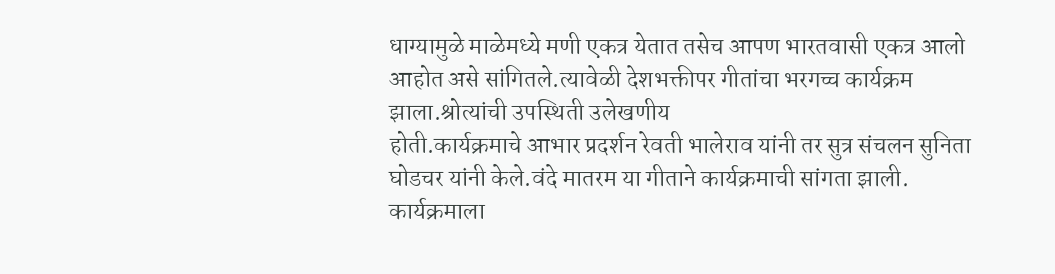धाग्यामुळे माळेमध्ये मणी एकत्र येतात तसेच आपण भारतवासी एकत्र आलो आहोत असे सांगितले.त्यावेळी देशभक्तीपर गीतांचा भरगच्च कार्यक्रम झाला.श्रोत्यांची उपस्थिती उलेखणीय
होती.कार्यक्रमाचे आभार प्रदर्शन रेवती भालेराव यांनी तर सुत्र संचलन सुनिता घोडचर यांनी केले.वंदे मातरम या गीताने कार्यक्रमाची सांगता झाली.
कार्यक्रमाला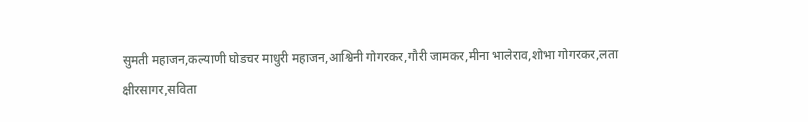सुमती महाजन,कल्याणी घोडचर माधुरी महाजन,आश्विनी गोगरकर,गौरी जामकर,मीना भालेराव,शोभा गोगरकर,लता
क्षीरसागर,सविता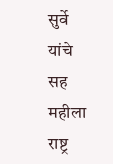सुर्वे यांचे सह महीला राष्ट्र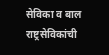सेविका व बाल राष्ट्रसेविकांची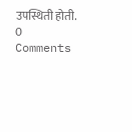उपस्थिती होती.
0 Comments